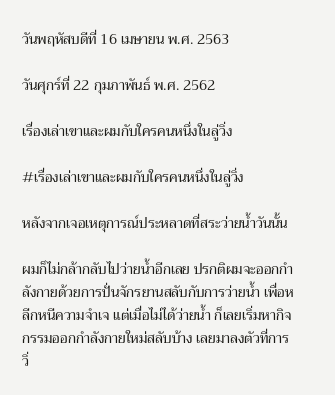วันพฤหัสบดีที่ 16 เมษายน พ.ศ. 2563

วันศุกร์ที่ 22 กุมภาพันธ์ พ.ศ. 2562

เรื่องเล่าเขาและผมกับใครคนหนึ่งในลู่วิ่ง

#เรื่องเล่าเขาและผมกับใครคนหนึ่งในลู่วิ่ง

หลังจากเจอเหตุการณ์ประหลาดที่สระว่ายน้ำวันนั้น

ผมก็ไม่กล้ากลับไปว่ายน้ำอีกเลย ปรกติผมจะออกกำลังกายด้วยการปั่นจักรยานสลับกับการว่ายน้ำ เพื่อหลีกหนีความจำเจ แต่เมื่อไม่ได้ว่ายน้ำ ก็เลยเริ่มหากิจกรรมออกกำลังกายใหม่สลับบ้าง เลยมาลงตัวที่การ วิ่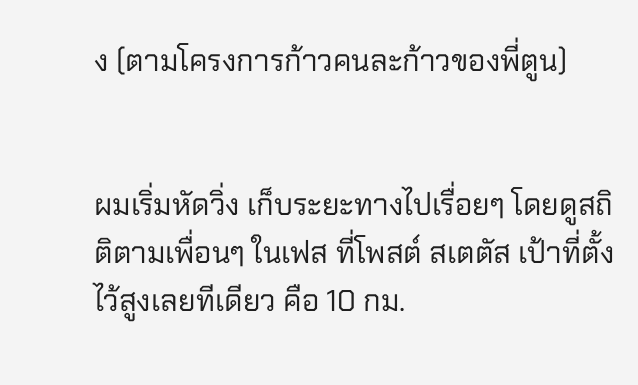ง (ตามโครงการก้าวคนละก้าวของพี่ตูน)


ผมเริ่มหัดวิ่ง เก็บระยะทางไปเรื่อยๆ โดยดูสถิติตามเพื่อนๆ ในเฟส ที่โพสต์ สเตตัส เป้าที่ตั้งไว้สูงเลยทีเดียว คือ 10 กม.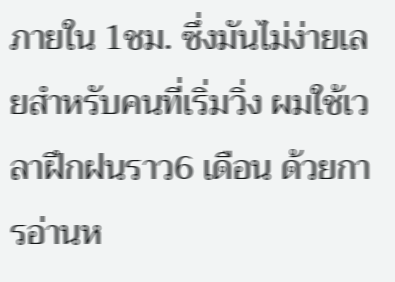ภายใน 1ชม. ซึ่งมันไม่ง่ายเลยสำหรับคนที่เริ่มวิ่ง ผมใช้เวลาฝึกฝนราว6 เดือน ด้วยการอ่านห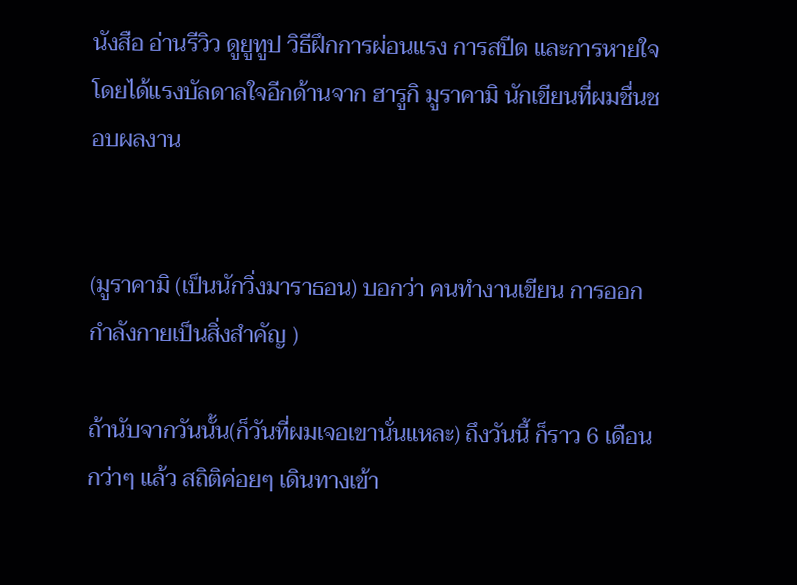นังสือ อ่านรีวิว ดูยูทูป วิธีฝึกการผ่อนแรง การสปีด และการหายใจ โดยได้แรงบัลดาลใจอีกด้านจาก ฮารูกิ มูราคามิ นักเขียนที่ผมชื่นชอบผลงาน


(มูราคามิ (เป็นนักวิ่งมาราธอน) บอกว่า คนทำงานเขียน การออกกำลังกายเป็นสิ่งสำคัญ )

ถ้านับจากวันนั้น(ก็วันที่ผมเจอเขานั่นแหละ) ถึงวันนี้ ก็ราว 6 เดือนกว่าๆ แล้ว สถิติค่อยๆ เดินทางเข้า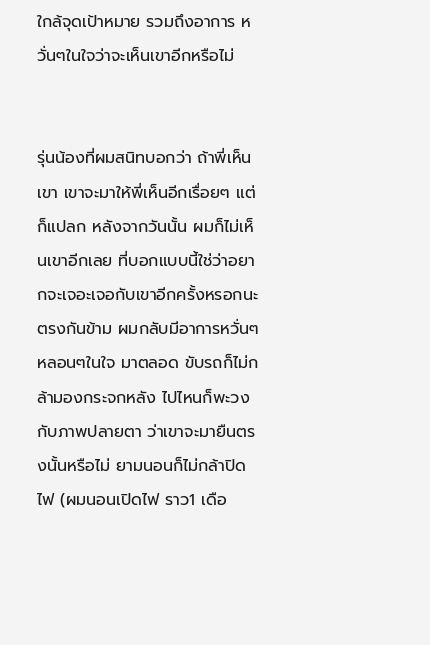ใกล้จุดเป้าหมาย รวมถึงอาการ หวั่นๆในใจว่าจะเห็นเขาอีกหรือไม่


รุ่นน้องที่ผมสนิทบอกว่า ถ้าพี่เห็นเขา เขาจะมาให้พี่เห็นอีกเรื่อยๆ แต่ก็แปลก หลังจากวันนั้น ผมก็ไม่เห็นเขาอีกเลย ที่บอกแบบนี้ใช่ว่าอยากจะเจอะเจอกับเขาอีกครั้งหรอกนะ ตรงกันข้าม ผมกลับมีอาการหวั่นๆหลอนๆในใจ มาตลอด ขับรถก็ไม่กล้ามองกระจกหลัง ไปไหนก็พะวงกับภาพปลายตา ว่าเขาจะมายืนตรงนั้นหรือไม่ ยามนอนก็ไม่กล้าปิดไฟ (ผมนอนเปิดไฟ ราว1 เดือ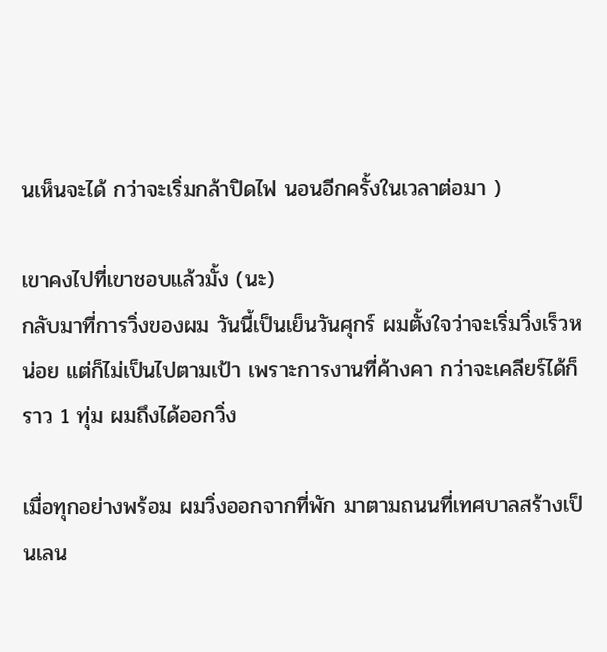นเห็นจะได้ กว่าจะเริ่มกล้าปิดไฟ นอนอีกครั้งในเวลาต่อมา )

เขาคงไปที่เขาชอบแล้วมั้ง (นะ)
กลับมาที่การวิ่งของผม วันนี้เป็นเย็นวันศุกร์ ผมตั้งใจว่าจะเริ่มวิ่งเร็วหน่อย แต่ก็ไม่เป็นไปตามเป้า เพราะการงานที่ค้างคา กว่าจะเคลียร์ได้ก็ราว 1 ทุ่ม ผมถึงได้ออกวิ่ง

เมื่อทุกอย่างพร้อม ผมวิ่งออกจากที่พัก มาตามถนนที่เทศบาลสร้างเป็นเลน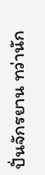ปั่นจักรยาน ทว่านัก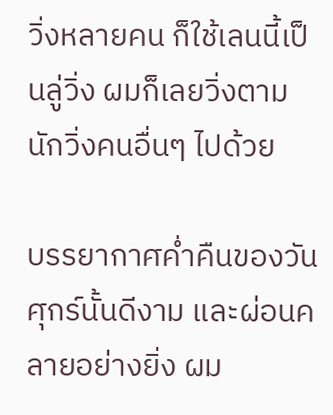วิ่งหลายคน ก็ใช้เลนนี้เป็นลู่วิ่ง ผมก็เลยวิ่งตามนักวิ่งคนอื่นๆ ไปด้วย

บรรยากาศค่ำคืนของวันศุกร์นั้นดีงาม และผ่อนคลายอย่างยิ่ง ผม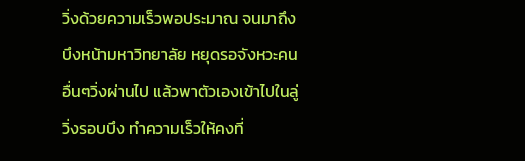วิ่งด้วยความเร็วพอประมาณ จนมาถึงบึงหน้ามหาวิทยาลัย หยุดรอจังหวะคนอื่นๆวิ่งผ่านไป แล้วพาตัวเองเข้าไปในลู่วิ่งรอบบึง ทำความเร็วให้คงที่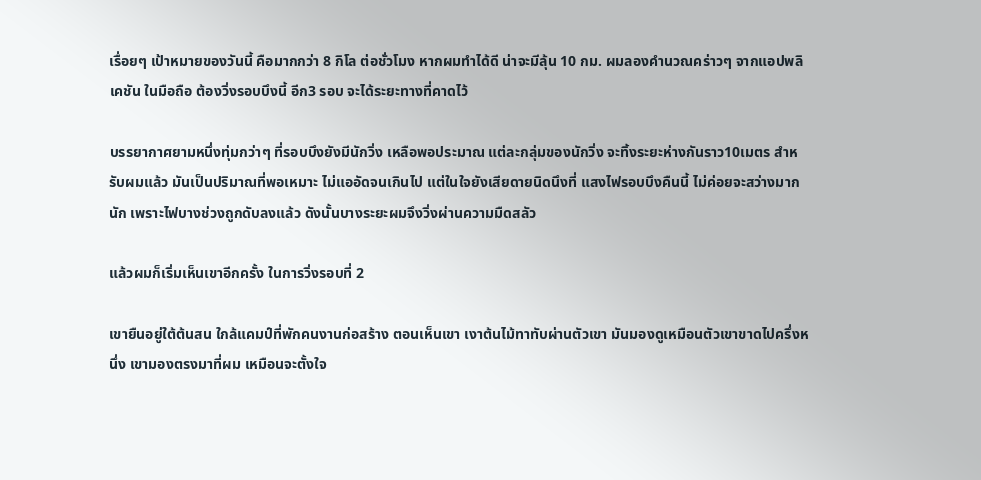เรื่อยๆ เป้าหมายของวันนี้ คือมากกว่า 8 กิโล ต่อชั่วโมง หากผมทำได้ดี น่าจะมีลุ้น 10 กม. ผมลองคำนวณคร่าวๆ จากแอปพลิเคชัน ในมือถือ ต้องวิ่งรอบบึงนี้ อีก3 รอบ จะได้ระยะทางที่คาดไว้

บรรยากาศยามหนึ่งทุ่มกว่าๆ ที่รอบบึงยังมีนักวิ่ง เหลือพอประมาณ แต่ละกลุ่มของนักวิ่ง จะทิ้งระยะห่างกันราว10เมตร สำหรับผมแล้ว มันเป็นปริมาณที่พอเหมาะ ไม่แออัดจนเกินไป แต่ในใจยังเสียดายนิดนึงที่ แสงไฟรอบบึงคืนนี้ ไม่ค่อยจะสว่างมากนัก เพราะไฟบางช่วงถูกดับลงแล้ว ดังนั้นบางระยะผมจึงวิ่งผ่านความมืดสลัว

แล้วผมก็เริ่มเห็นเขาอีกครั้ง ในการวิ่งรอบที่ 2

เขายืนอยู่ใต้ต้นสน ใกล้แคมป์ที่พักคนงานก่อสร้าง ตอนเห็นเขา เงาต้นไม้ทาทับผ่านตัวเขา มันมองดูเหมือนตัวเขาขาดไปครึ่งหนึ่ง เขามองตรงมาที่ผม เหมือนจะตั้งใจ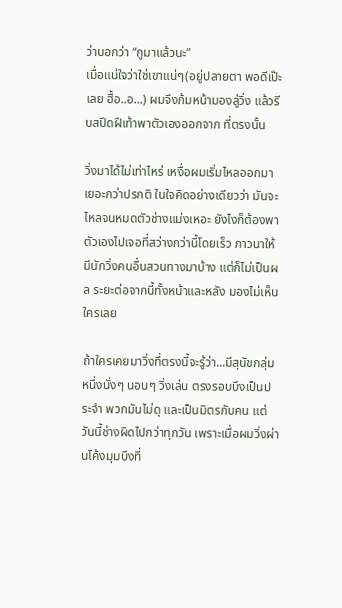ว่าบอกว่า “กูมาแล้วนะ”
เมื่อแน่ใจว่าใช่เขาแน่ๆ(อยู่ปลายตา พอดีเป๊ะเลย ฮื้อ..อ...) ผมจึงก้มหน้ามองลู่วิ่ง แล้วรีบสปีดฝีเท้าพาตัวเองออกจาก ที่ตรงนั้น

วิ่งมาได้ไม่เท่าไหร่ เหงื่อผมเริ่มไหลออกมาเยอะกว่าปรกติ ในใจคิดอย่างเดียวว่า มันจะไหลจนหมดตัวช่างแม่งเหอะ ยังไงก็ต้องพาตัวเองไปเจอที่สว่างกว่านี้โดยเร็ว ภาวนาให้มีนักวิ่งคนอื่นสวนทางมาบ้าง แต่ก็ไม่เป็นผล ระยะต่อจากนี้ทั้งหน้าและหลัง มองไม่เห็นใครเลย

ถ้าใครเคยมาวิ่งที่ตรงนี้จะรู้ว่า...มีสุนัขกลุ่มหนึ่งนั่งๆ นอนๆ วิ่งเล่น ตรงรอบบึงเป็นประจำ พวกมันไม่ดุ และเป็นมิตรกับคน แต่วันนี้ช่างผิดไปกว่าทุกวัน เพราะเมื่อผมวิ่งผ่านโค้งมุมบึงที่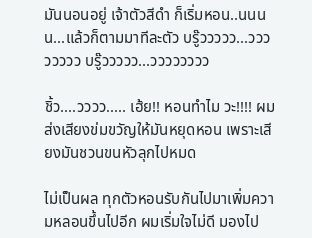มันนอนอยู่ เจ้าตัวสีดำ ก็เริ่มหอน..นนนน...แล้วก็ตามมาทีละตัว บรู๊ววววว...วววววววว บรู๊ววววว...วววววววว

ชิ้ว....วววว..... เฮ้ย!! หอนทำไม วะ!!!! ผมส่งเสียงข่มขวัญให้มันหยุดหอน เพราะเสียงมันชวนขนหัวลุกไปหมด

ไม่เป็นผล ทุกตัวหอนรับกันไปมาเพิ่มความหลอนขึ้นไปอีก ผมเริ่มใจไม่ดี มองไป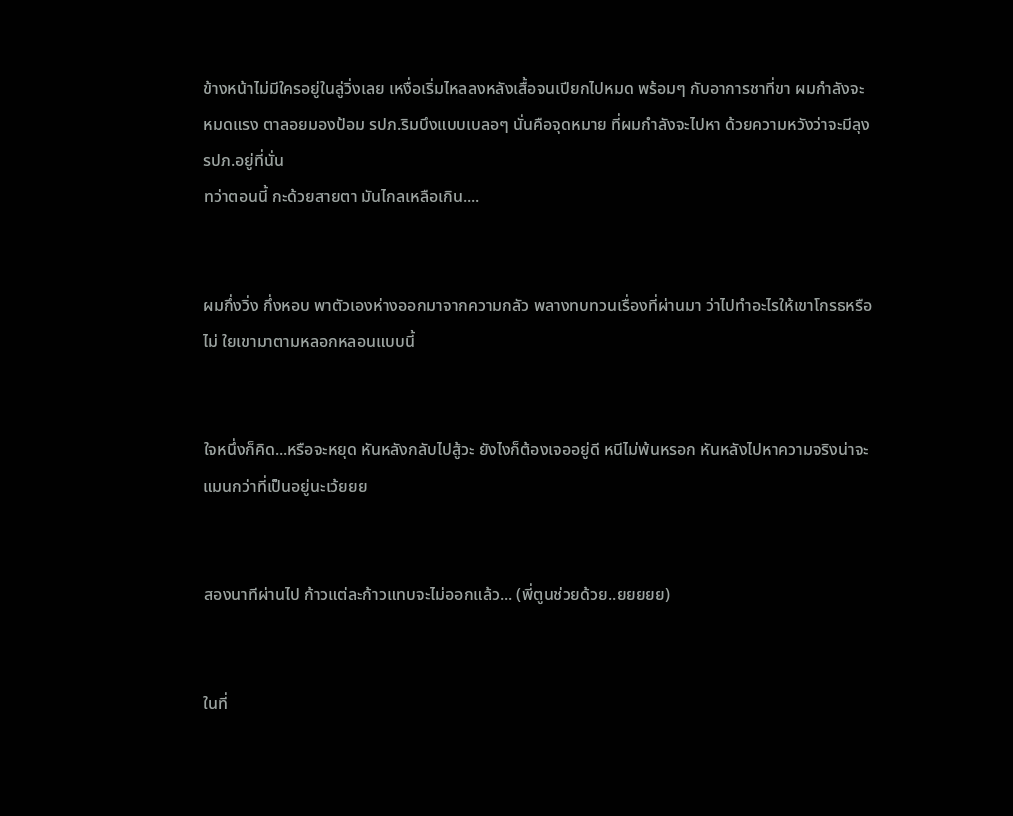ข้างหน้าไม่มีใครอยู่ในลู่วิ่งเลย เหงื่อเริ่มไหลลงหลังเสื้อจนเปียกไปหมด พร้อมๆ กับอาการชาที่ขา ผมกำลังจะหมดแรง ตาลอยมองป้อม รปภ.ริมบึงแบบเบลอๆ นั่นคือจุดหมาย ที่ผมกำลังจะไปหา ด้วยความหวังว่าจะมีลุง รปภ.อยู่ที่นั่น
ทว่าตอนนี้ กะด้วยสายตา มันไกลเหลือเกิน....


ผมกึ่งวิ่ง กึ่งหอบ พาตัวเองห่างออกมาจากความกลัว พลางทบทวนเรื่องที่ผ่านมา ว่าไปทำอะไรให้เขาโกรธหรือไม่ ใยเขามาตามหลอกหลอนแบบนี้


ใจหนึ่งก็คิด...หรือจะหยุด หันหลังกลับไปสู้วะ ยังไงก็ต้องเจออยู่ดี หนีไม่พ้นหรอก หันหลังไปหาความจริงน่าจะแมนกว่าที่เป็นอยู่นะเว้ยยย


สองนาทีผ่านไป ก้าวแต่ละก้าวแทบจะไม่ออกแล้ว... (พี่ตูนช่วยด้วย..ยยยยย)


ในที่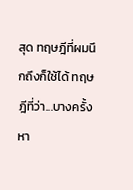สุด ทฤษฎีที่ผมนึกถึงก็ใช้ได้ ทฤษฎีที่ว่า...บางครั้งหา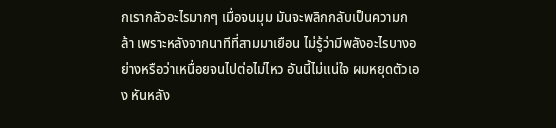กเรากลัวอะไรมากๆ เมื่อจนมุม มันจะพลิกกลับเป็นความกล้า เพราะหลังจากนาทีที่สามมาเยือน ไม่รู้ว่ามีพลังอะไรบางอย่างหรือว่าเหนื่อยจนไปต่อไม่ไหว อันนี้ไม่แน่ใจ ผมหยุดตัวเอง หันหลัง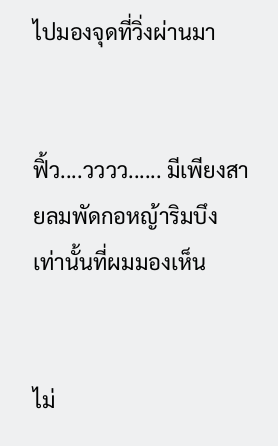ไปมองจุดที่วิ่งผ่านมา


ฟิ้ว....วววว...... มีเพียงสายลมพัดกอหญ้าริมบึง เท่านั้นที่ผมมองเห็น


ไม่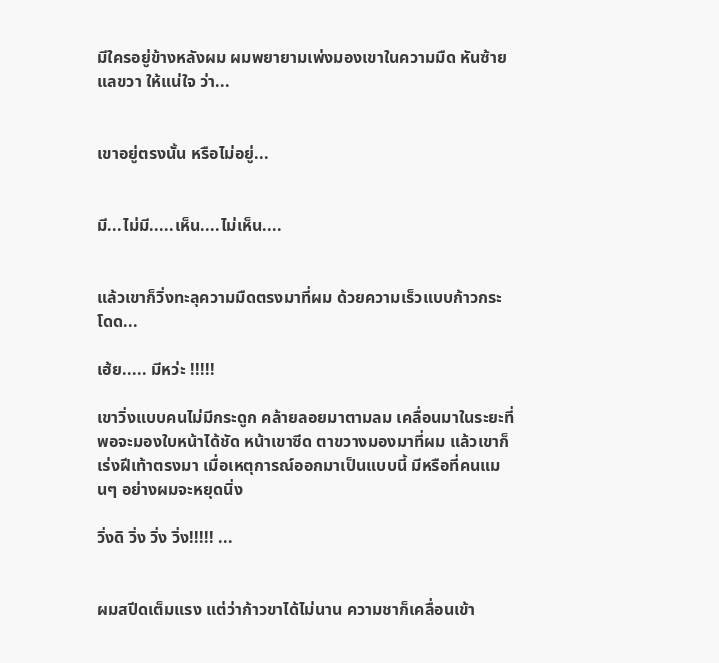มีใครอยู่ข้างหลังผม ผมพยายามเพ่งมองเขาในความมืด หันซ้าย แลขวา ให้แน่ใจ ว่า...


เขาอยู่ตรงนั้น หรือไม่อยู่...


มี...ไม่มี.....เห็น....ไม่เห็น....


แล้วเขาก็วิ่งทะลุความมืดตรงมาที่ผม ด้วยความเร็วแบบก้าวกระโดด...

เฮ้ย..... มีหว่ะ !!!!!

เขาวิ่งแบบคนไม่มีกระดูก คล้ายลอยมาตามลม เคลื่อนมาในระยะที่ พอจะมองใบหน้าได้ชัด หน้าเขาซีด ตาขวางมองมาที่ผม แล้วเขาก็เร่งฝีเท้าตรงมา เมื่อเหตุการณ์ออกมาเป็นแบบนี้ มีหรือที่คนแมนๆ อย่างผมจะหยุดนิ่ง

วิ่งดิ วิ่ง วิ่ง วิ่ง!!!!! ...


ผมสปีดเต็มแรง แต่ว่าก้าวขาได้ไม่นาน ความชาก็เคลื่อนเข้า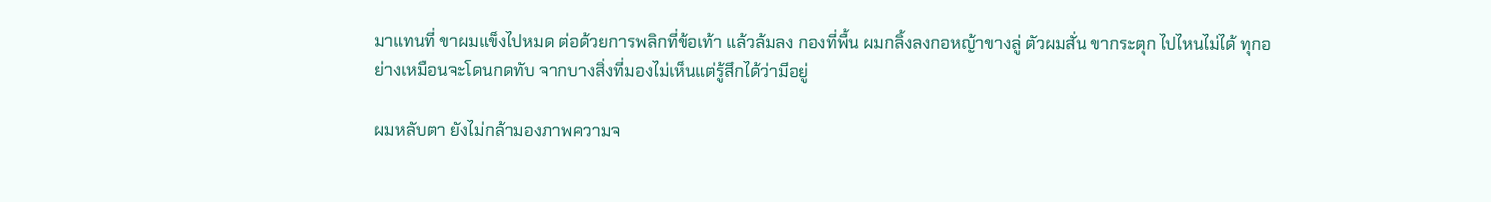มาแทนที่ ขาผมแข็งไปหมด ต่อด้วยการพลิกที่ข้อเท้า แล้วล้มลง กองที่พื้น ผมกลิ้งลงกอหญ้าขางลู่ ตัวผมสั่น ขากระตุก ไปไหนไม่ได้ ทุกอย่างเหมือนจะโดนกดทับ จากบางสิ่งที่มองไม่เห็นแต่รู้สึกได้ว่ามีอยู่

ผมหลับตา ยังไม่กล้ามองภาพความจ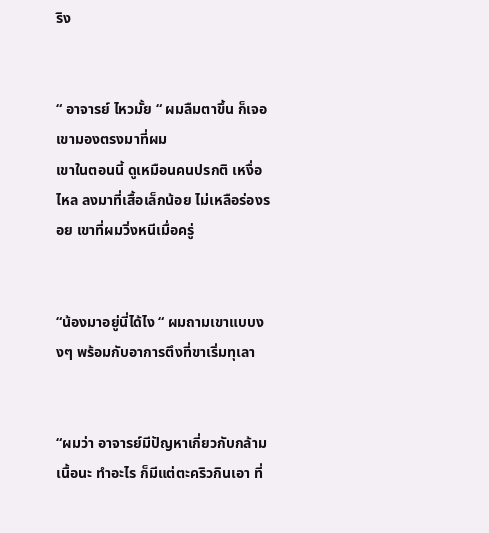ริง


“ อาจารย์ ไหวมั้ย “ ผมลืมตาขึ้น ก็เจอเขามองตรงมาที่ผม
เขาในตอนนี้ ดูเหมือนคนปรกติ เหงื่อไหล ลงมาที่เสื้อเล็กน้อย ไม่เหลือร่องรอย เขาที่ผมวิ่งหนีเมื่อครู่


“น้องมาอยู่นี่ได้ไง “ ผมถามเขาแบบงงๆ พร้อมกับอาการตึงที่ขาเริ่มทุเลา


“ผมว่า อาจารย์มีปัญหาเกี่ยวกับกล้ามเนื้อนะ ทำอะไร ก็มีแต่ตะคริวกินเอา ที่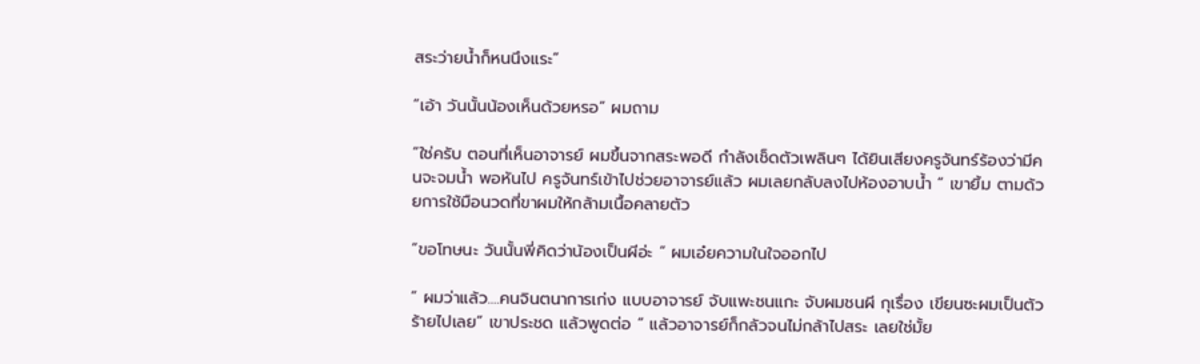สระว่ายน้ำก็หนนึงแระ”

“เอ้า วันนั้นน้องเห็นด้วยหรอ” ผมถาม

“ใช่ครับ ตอนที่เห็นอาจารย์ ผมขึ้นจากสระพอดี กำลังเช็ดตัวเพลินๆ ได้ยินเสียงครูจันทร์ร้องว่ามีคนจะจมน้ำ พอหันไป ครูจันทร์เข้าไปช่วยอาจารย์แล้ว ผมเลยกลับลงไปห้องอาบน้ำ “ เขายิ้ม ตามด้วยการใช้มือนวดที่ขาผมให้กล้ามเนื้อคลายตัว

“ขอโทษนะ วันนั้นพี่คิดว่าน้องเป็นผีอ่ะ “ ผมเอ๋ยความในใจออกไป

“ ผมว่าแล้ว....คนจินตนาการเก่ง แบบอาจารย์ จับแพะชนแกะ จับผมชนผี กุเรื่อง เขียนซะผมเป็นตัวร้ายไปเลย” เขาประชด แล้วพูดต่อ “ แล้วอาจารย์ก็กลัวจนไม่กล้าไปสระ เลยใช่มั้ย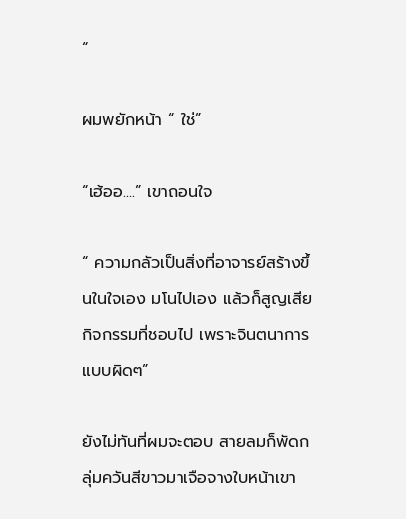“

ผมพยักหน้า “ ใช่”

“เฮ้ออ....” เขาถอนใจ

“ ความกลัวเป็นสิ่งที่อาจารย์สร้างขึ้นในใจเอง มโนไปเอง แล้วก็สูญเสียกิจกรรมที่ชอบไป เพราะจินตนาการแบบผิดๆ”

ยังไม่ทันที่ผมจะตอบ สายลมก็พัดกลุ่มควันสีขาวมาเจือจางใบหน้าเขา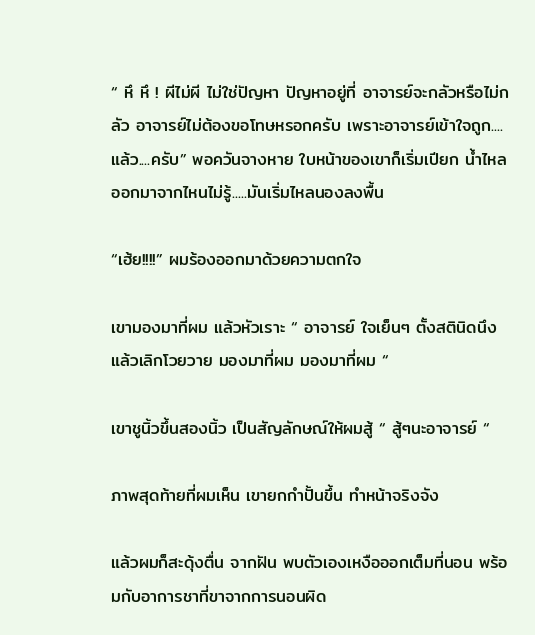“ หึ หึ ! ผีไม่ผี ไม่ใช่ปัญหา ปัญหาอยู่ที่ อาจารย์จะกลัวหรือไม่กลัว อาจารย์ไม่ต้องขอโทษหรอกครับ เพราะอาจารย์เข้าใจถูก....แล้ว....ครับ” พอควันจางหาย ใบหน้าของเขาก็เริ่มเปียก น้ำไหลออกมาจากไหนไม่รู้.....มันเริ่มไหลนองลงพื้น

“เฮ้ย!!!!” ผมร้องออกมาด้วยความตกใจ

เขามองมาที่ผม แล้วหัวเราะ “ อาจารย์ ใจเย็นๆ ตั้งสตินิดนึง แล้วเลิกโวยวาย มองมาที่ผม มองมาที่ผม “

เขาชูนิ้วขึ้นสองนิ้ว เป็นสัญลักษณ์ให้ผมสู้ “ สู้ๆนะอาจารย์ “

ภาพสุดท้ายที่ผมเห็น เขายกกำปั้นขึ้น ทำหน้าจริงจัง

แล้วผมก็สะดุ้งตื่น จากฝัน พบตัวเองเหงือออกเต็มที่นอน พร้อมกับอาการชาที่ขาจากการนอนผิด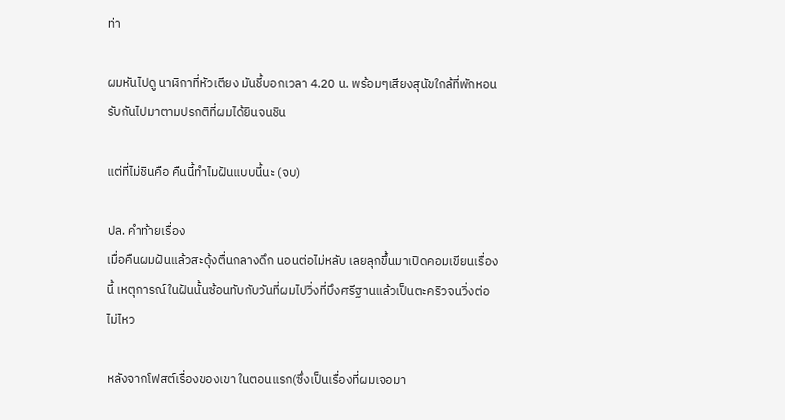ท่า

ผมหันไปดู นาฬิกาที่หัวเตียง มันชี้บอกเวลา 4.20 น. พร้อมๆเสียงสุนัขใกล้ที่พักหอนรับกันไปมาตามปรกติที่ผมได้ยินจนชิน

แต่ที่ไม่ชินคือ คืนนี้ทำไมฝันแบบนี้นะ (จบ)

ปล. คำท้ายเรื่อง
เมื่อคืนผมฝันแล้วสะดุ้งตื่นกลางดึก นอนต่อไม่หลับ เลยลุกขึ้นมาเปิดคอมเขียนเรื่องนี้ เหตุการณ์ในฝันนั้นซ้อนทับกับวันที่ผมไปวิ่งที่บึงศรีฐานแล้วเป็นตะคริวจนวิ่งต่อไม่ไหว

หลังจากโฟสต์เรื่องของเขา ในตอนแรก(ซึ่งเป็นเรื่องที่ผมเจอมา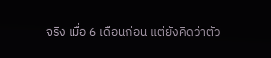จริง เมื่อ 6 เดือนก่อน แต่ยังคิดว่าตัว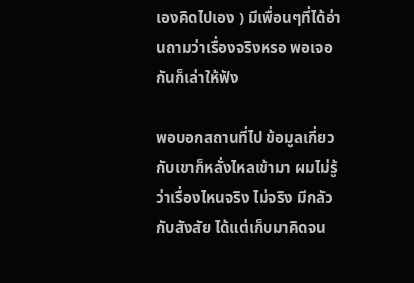เองคิดไปเอง ) มีเพื่อนๆที่ได้อ่านถามว่าเรื่องจริงหรอ พอเจอกันก็เล่าให้ฟัง

พอบอกสถานที่ไป ข้อมูลเกี่ยวกับเขาก็หลั่งไหลเข้ามา ผมไม่รู้ว่าเรื่องไหนจริง ไม่จริง มีกลัวกับสังสัย ได้แต่เก็บมาคิดจน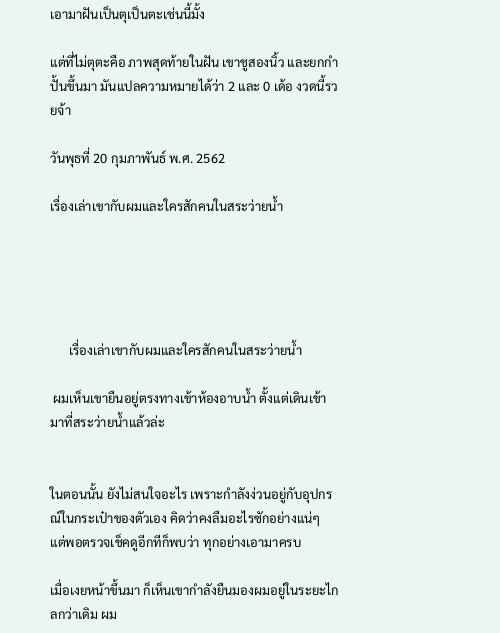เอามาฝันเป็นตุเป็นตะเช่นนี้มั้ง

แต่ที่ไม่ตุตะคือ ภาพสุดท้ายในฝัน เขาชูสองนิ้ว และยกกำปั้นขึ้นมา มันแปลความหมายได้ว่า 2 และ 0 เด้อ งวดนี้รวยจ้า

วันพุธที่ 20 กุมภาพันธ์ พ.ศ. 2562

เรื่องเล่าเขากับผมและใครสักคนในสระว่ายน้ำ





      เรื่องเล่าเขากับผมและใครสักคนในสระว่ายน้ำ

 ผมเห็นเขายืนอยู่ตรงทางเข้าห้องอาบน้ำ ตั้งแต่เดินเข้ามาที่สระว่ายน้ำแล้วล่ะ


ในตอนนั้น ยังไม่สนใจอะไร เพราะกำลังง่วนอยู่กับอุปกรณ์ในกระเป๋าของตัวเอง คิดว่าคงลืมอะไรซักอย่างแน่ๆ แต่พอตรวจเช็คดูอีกทีก็พบว่า ทุกอย่างเอามาครบ

เมื่อเงยหน้าขึ้นมา ก็เห็นเขากำลังยืนมองผมอยู่ในระยะไกลกว่าเดิม ผม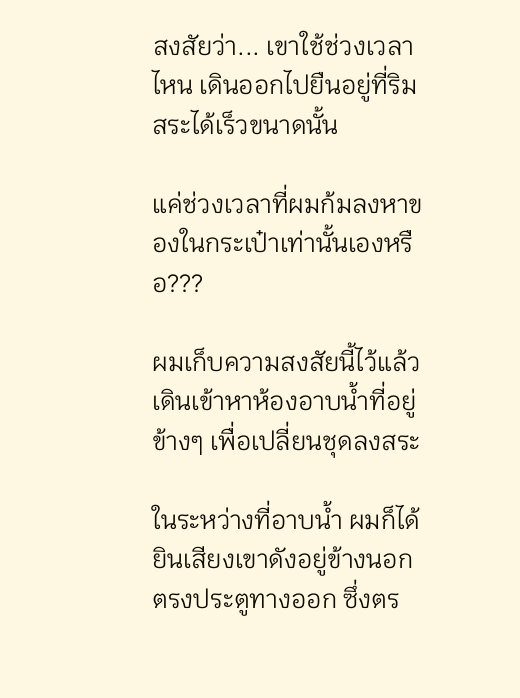สงสัยว่า... เขาใช้ช่วงเวลาไหน เดินออกไปยืนอยู่ที่ริมสระได้เร็วขนาดนั้น

แค่ช่วงเวลาที่ผมก้มลงหาของในกระเป๋าเท่านั้นเองหรือ???

ผมเก็บความสงสัยนี้ไว้แล้วเดินเข้าหาห้องอาบน้ำที่อยู่ข้างๆ เพื่อเปลี่ยนชุดลงสระ

ในระหว่างที่อาบน้ำ ผมก็ได้ยินเสียงเขาดังอยู่ข้างนอก ตรงประตูทางออก ซึ่งตร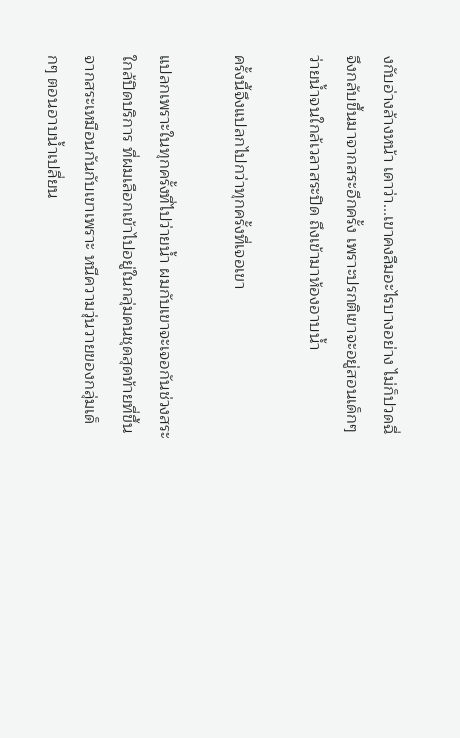งกับอ่างล้างหน้า เดาว่า...เขาคงลืมอะไรบางอย่าง ไม่ก็ปวดฉี่ จึงกลับขึ้นมาจากสระอีกครั้ง เพราะปรกติเขาจะอยู่สอนเด็กๆ ว่ายน้ำจนใกล้เวลาสระปิด ถึงเข้ามาห้องอาบน้ำ

ครั้งนี้จึงแปลกไปกว่าทุกครั้งที่เจอเขา

แปลกเพราะในทุกครั้งที่ไปว่ายน้ำ ผมกับเขาจะเจอกันช่วงสระใกล้ปิดบริการ ที่ผมเลือกเข้าไปอยู่ในกลุ่มคนชุดสุดท้ายที่ขึ้นจากสระเหมือนกันกับเขาเพราะ หนีความวุ่นวายของกลุ่มเด็กๆ ตอนอาบน้ำเปลี่ยน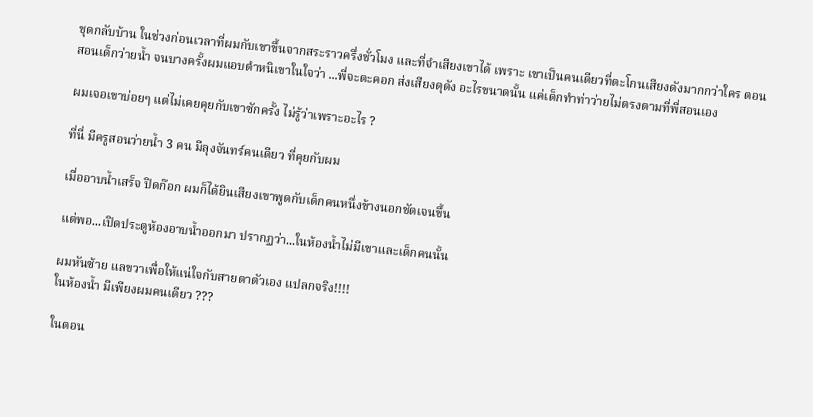ชุดกลับบ้าน ในช่วงก่อนเวลาที่ผมกับเขาขึ้นจากสระราวครึ่งชั่วโมง และที่จำเสียงเขาได้ เพราะ เขาเป็นคนเดียวที่ตะโกนเสียงดังมากกว่าใคร ตอนสอนเด็กว่ายน้ำ จนบางครั้งผมแอบตำหนิเขาในใจว่า ...พี่จะตะคอก ส่งเสียงดุดัง อะไรขนาดนั้น แค่เด็กทำท่าว่ายไม่ตรงตามที่พี่สอนเอง

ผมเจอเขาบ่อยๆ แต่ไม่เคยคุยกับเขาซักครั้ง ไม่รู้ว่าเพราะอะไร ?

ที่นี่ มีครูสอนว่ายน้ำ 3 คน มีลุงจันทร์คนเดียว ที่คุยกับผม

เมื่ออาบน้ำเสร็จ ปิดก๊อก ผมก็ได้ยินเสียงเขาพูดกับเด็กคนหนึ่งข้างนอกชัดเจนขึ้น

แต่พอ...เปิดประตูห้องอาบน้ำออกมา ปรากฏว่า...ในห้องน้ำไม่มีเขาและเด็กคนนั้น

ผมหันซ้าย แลขวาเพื่อให้แน่ใจกับสายตาตัวเอง แปลกจริง!!!!
ในห้องน้ำ มีเพียงผมคนเดียว ???

ในตอน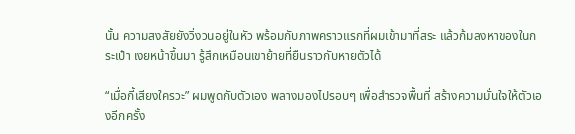นั้น ความสงสัยยังวิ่งวนอยู่ในหัว พร้อมกับภาพคราวแรกที่ผมเข้ามาที่สระ แล้วก้มลงหาของในกระเป๋า เงยหน้าขึ้นมา รู้สึกเหมือนเขาย้ายที่ยืนราวกับหายตัวได้

“เมื่อกี้เสียงใครวะ” ผมพูดกับตัวเอง พลางมองไปรอบๆ เพื่อสำรวจพื้นที่ สร้างความมั่นใจให้ตัวเองอีกครั้ง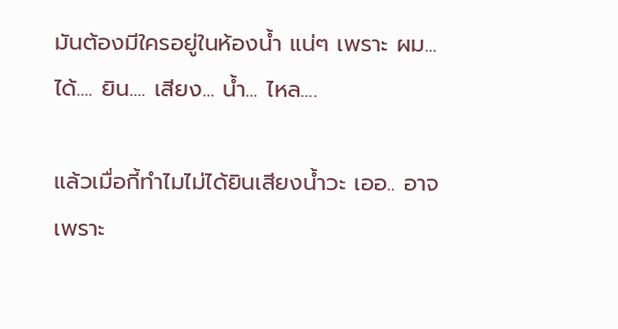มันต้องมีใครอยู่ในห้องน้ำ แน่ๆ เพราะ ผม... ได้.... ยิน.... เสียง... น้ำ... ไหล....

แล้วเมื่อกี้ทำไมไม่ได้ยินเสียงน้ำวะ เออ.. อาจเพราะ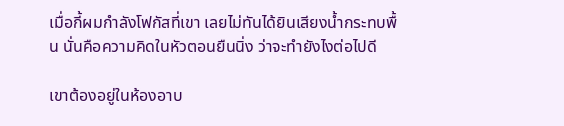เมื่อกี้ผมกำลังโฟกัสที่เขา เลยไม่ทันได้ยินเสียงน้ำกระทบพื้น นั่นคือความคิดในหัวตอนยืนนิ่ง ว่าจะทำยังไงต่อไปดี

เขาต้องอยู่ในห้องอาบ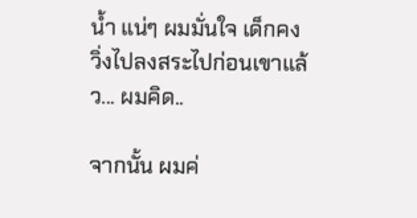น้ำ แน่ๆ ผมมั่นใจ เด็กคงวิ่งไปลงสระไปก่อนเขาแล้ว... ผมคิด..

จากนั้น ผมค่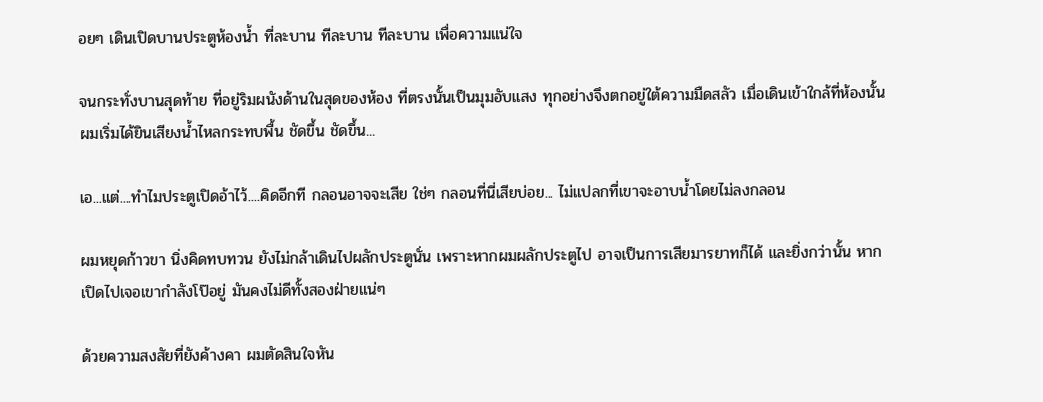อยๆ เดินเปิดบานประตูห้องน้ำ ที่ละบาน ทีละบาน ทีละบาน เพื่อความแน่ใจ

จนกระทั่งบานสุดท้าย ที่อยู่ริมผนังด้านในสุดของห้อง ที่ตรงนั้นเป็นมุมอับแสง ทุกอย่างจึงตกอยู่ใต้ความมืดสลัว เมื่อเดินเข้าใกล้ที่ห้องนั้น ผมเริ่มได้ยินเสียงน้ำไหลกระทบพื้น ชัดขึ้น ชัดขึ้น...

เอ...แต่....ทำไมประตูเปิดอ้าไว้....คิดอีกที กลอนอาจจะเสีย ใช่ๆ กลอนที่นี่เสียบ่อย... ไม่แปลกที่เขาจะอาบน้ำโดยไม่ลงกลอน

ผมหยุดก้าวขา นิ่งคิดทบทวน ยังไม่กล้าเดินไปผลักประตูนั่น เพราะหากผมผลักประตูไป อาจเป็นการเสียมารยาทก็ได้ และยิ่งกว่านั้น หากเปิดไปเจอเขากำลังโป๊อยู่ มันคงไม่ดีทั้งสองฝ่ายแน่ๆ

ด้วยความสงสัยที่ยังค้างคา ผมตัดสินใจหัน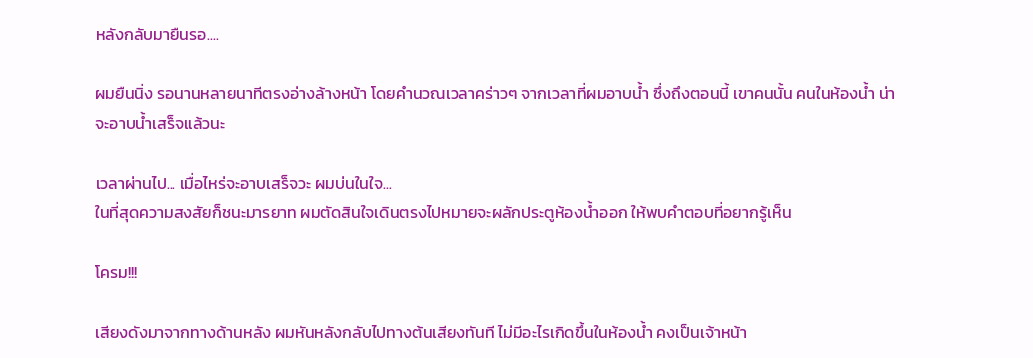หลังกลับมายืนรอ....

ผมยืนนิ่ง รอนานหลายนาทีตรงอ่างล้างหน้า โดยคำนวณเวลาคร่าวๆ จากเวลาที่ผมอาบน้ำ ซึ่งถึงตอนนี้ เขาคนนั้น คนในห้องน้ำ น่าจะอาบน้ำเสร็จแล้วนะ

เวลาผ่านไป... เมื่อไหร่จะอาบเสร็จวะ ผมบ่นในใจ...
ในที่สุดความสงสัยก็ชนะมารยาท ผมตัดสินใจเดินตรงไปหมายจะผลักประตูห้องน้ำออก ให้พบคำตอบที่อยากรู้เห็น

โครม!!!

เสียงดังมาจากทางด้านหลัง ผมหันหลังกลับไปทางต้นเสียงทันที ไม่มีอะไรเกิดขึ้นในห้องน้ำ คงเป็นเจ้าหน้า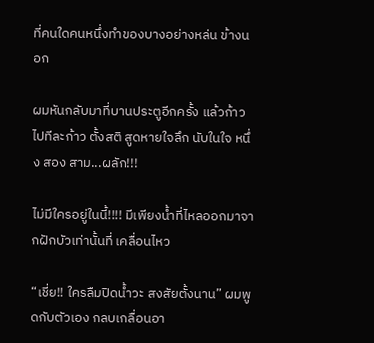ที่คนใดคนหนึ่งทำของบางอย่างหล่น ข้างนอก

ผมหันกลับมาที่บานประตูอีกครั้ง แล้วก้าวไปทีละก้าว ตั้งสติ สูดหายใจลึก นับในใจ หนึ่ง สอง สาม...ผลัก!!!

ไม่มีใครอยู่ในนี้!!!! มีเพียงน้ำที่ไหลออกมาจากฝักบัวเท่านั้นที่ เคลื่อนไหว

“เชี่ย!! ใครลืมปิดน้ำวะ สงสัยตั้งนาน” ผมพูดกับตัวเอง กลบเกลื่อนอา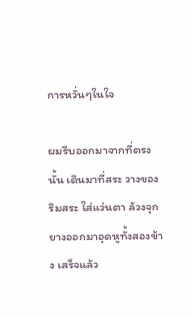การหวั่นๆในใจ

ผมรีบออกมาจากที่ตรงนั้น เดินมาที่สระ วางของริมสระ ใส่แว่นตา ล้วงจุกยางออกมาอุดหูทั้งสองข้าง เสร็จแล้ว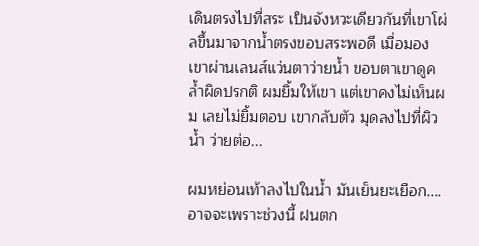เดินตรงไปที่สระ เป็นจังหวะเดียวกันที่เขาโผ่ลขึ้นมาจากน้ำตรงขอบสระพอดี เมื่อมองเขาผ่านเลนส์แว่นตาว่ายน้ำ ขอบตาเขาดูคล้ำผิดปรกติ ผมยิ้มให้เขา แต่เขาคงไม่เห็นผม เลยไม่ยิ้มตอบ เขากลับตัว มุดลงไปที่ผิวน้ำ ว่ายต่อ...

ผมหย่อนเท้าลงไปในน้ำ มันเย็นยะเยือก.... อาจจะเพราะช่วงนี้ ฝนตก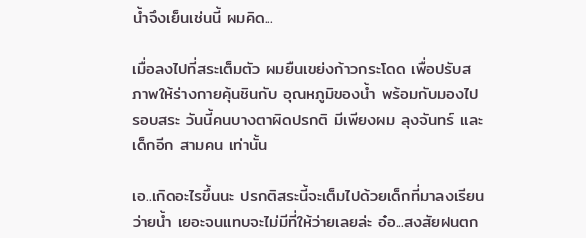น้ำจึงเย็นเช่นนี้ ผมคิด...

เมื่อลงไปที่สระเต็มตัว ผมยืนเขย่งก้าวกระโดด เพื่อปรับสภาพให้ร่างกายคุ้นชินกับ อุณหภูมิของน้ำ พร้อมกับมองไปรอบสระ วันนี้คนบางตาผิดปรกติ มีเพียงผม ลุงจันทร์ และเด็กอีก สามคน เท่านั้น

เอ..เกิดอะไรขึ้นนะ ปรกติสระนี้จะเต็มไปด้วยเด็กที่มาลงเรียนว่ายน้ำ เยอะจนแทบจะไม่มีที่ให้ว่ายเลยล่ะ อ๋อ...สงสัยฝนตก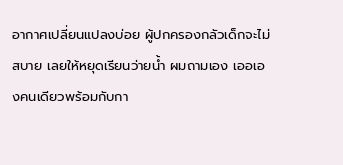อากาศเปลี่ยนแปลงบ่อย ผู้ปกครองกลัวเด็กจะไม่สบาย เลยให้หยุดเรียนว่ายน้ำ ผมถามเอง เออเองคนเดียวพร้อมกับกา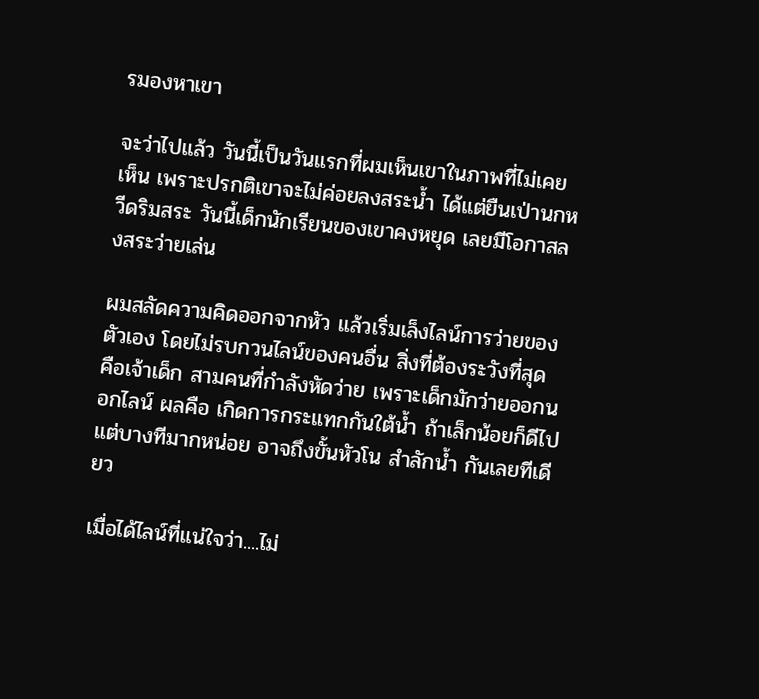รมองหาเขา

จะว่าไปแล้ว วันนี้เป็นวันแรกที่ผมเห็นเขาในภาพที่ไม่เคยเห็น เพราะปรกติเขาจะไม่ค่อยลงสระน้ำ ได้แต่ยืนเป่านกหวีดริมสระ วันนี้เด็กนักเรียนของเขาคงหยุด เลยมีโอกาสลงสระว่ายเล่น

ผมสลัดความคิดออกจากหัว แล้วเริ่มเล็งไลน์การว่ายของตัวเอง โดยไม่รบกวนไลน์ของคนอื่น สิ่งที่ต้องระวังที่สุด คือเจ้าเด็ก สามคนที่กำลังหัดว่าย เพราะเด็กมักว่ายออกนอกไลน์ ผลคือ เกิดการกระแทกกันใต้น้ำ ถ้าเล็กน้อยก็ดีไป แต่บางทีมากหน่อย อาจถึงขั้นหัวโน สำลักน้ำ กันเลยทีเดียว

เมื่อได้ไลน์ที่แน่ใจว่า....ไม่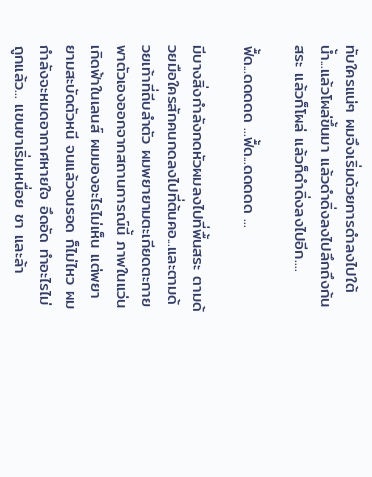ทับใครแน่ๆ ผมจึงเริ่มด้วยการดำลงไปใต้น้ำ...แล้วโผล่ขึ้นมา แล้วดำดิ่งลงไปลึกถึงก้นสระ แล้วก็โผล่ แล้วก็ดำดิ่งลงไปอีก....

ฟื้ด...ดดดดด ...ฟื้ด...ดดดดด ...

มีบางสิ่งกำลังกดหัวผมลงไปที่พื้นสระ ตามด้วยมือใครสักคนกดลงไปที่ต้นคอ...และตามด้วยเท้าที่ถีบลำตัว ผมพยายามตะเกียดตะกาย พาตัวเองออกจากสถานการณ์นี้ ภาพในแว่น เกิดฟ้าในเลนส์ ผมมองอะไรไม่เห็น แต่พยายามสะบัดตัวหนี จนแล้วจนรอด ก็ไม่ไหว ผมกำลังจะหมดอากาศหายใจ อึดอัด ทำอะไรไม่ถูกแล้ว... แขนขาเริ่มเหนื่อย ชา และล้า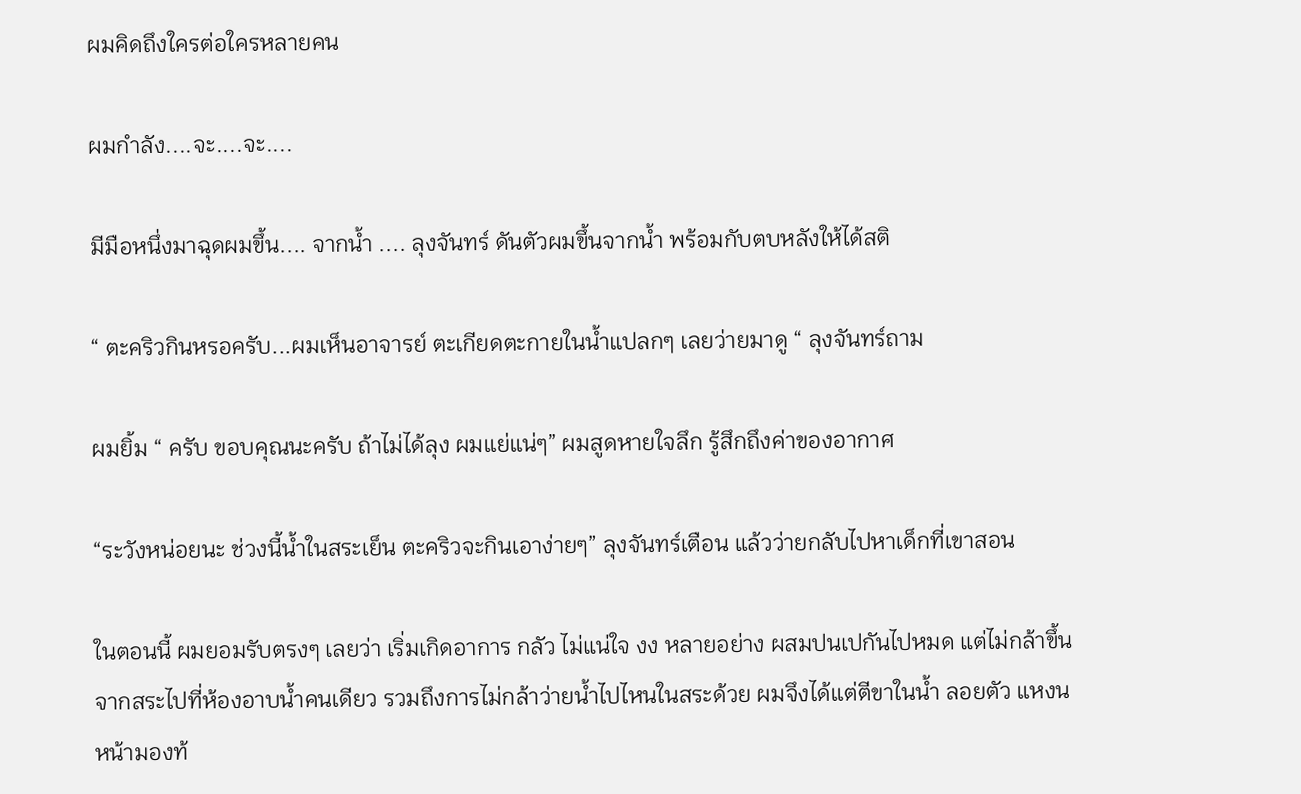ผมคิดถึงใครต่อใครหลายคน

ผมกำลัง....จะ....จะ....

มีมือหนึ่งมาฉุดผมขึ้น.... จากน้ำ .... ลุงจันทร์ ดันตัวผมขึ้นจากน้ำ พร้อมกับตบหลังให้ได้สติ

“ ตะคริวกินหรอครับ...ผมเห็นอาจารย์ ตะเกียดตะกายในน้ำแปลกๆ เลยว่ายมาดู “ ลุงจันทร์ถาม

ผมยิ้ม “ ครับ ขอบคุณนะครับ ถ้าไม่ได้ลุง ผมแย่แน่ๆ” ผมสูดหายใจลึก รู้สึกถึงค่าของอากาศ

“ระวังหน่อยนะ ช่วงนี้น้ำในสระเย็น ตะคริวจะกินเอาง่ายๆ” ลุงจันทร์เตือน แล้วว่ายกลับไปหาเด็กที่เขาสอน

ในตอนนี้ ผมยอมรับตรงๆ เลยว่า เริ่มเกิดอาการ กลัว ไม่แน่ใจ งง หลายอย่าง ผสมปนเปกันไปหมด แต่ไม่กล้าขึ้นจากสระไปที่ห้องอาบน้ำคนเดียว รวมถึงการไม่กล้าว่ายน้ำไปไหนในสระด้วย ผมจึงได้แต่ตีขาในน้ำ ลอยตัว แหงนหน้ามองท้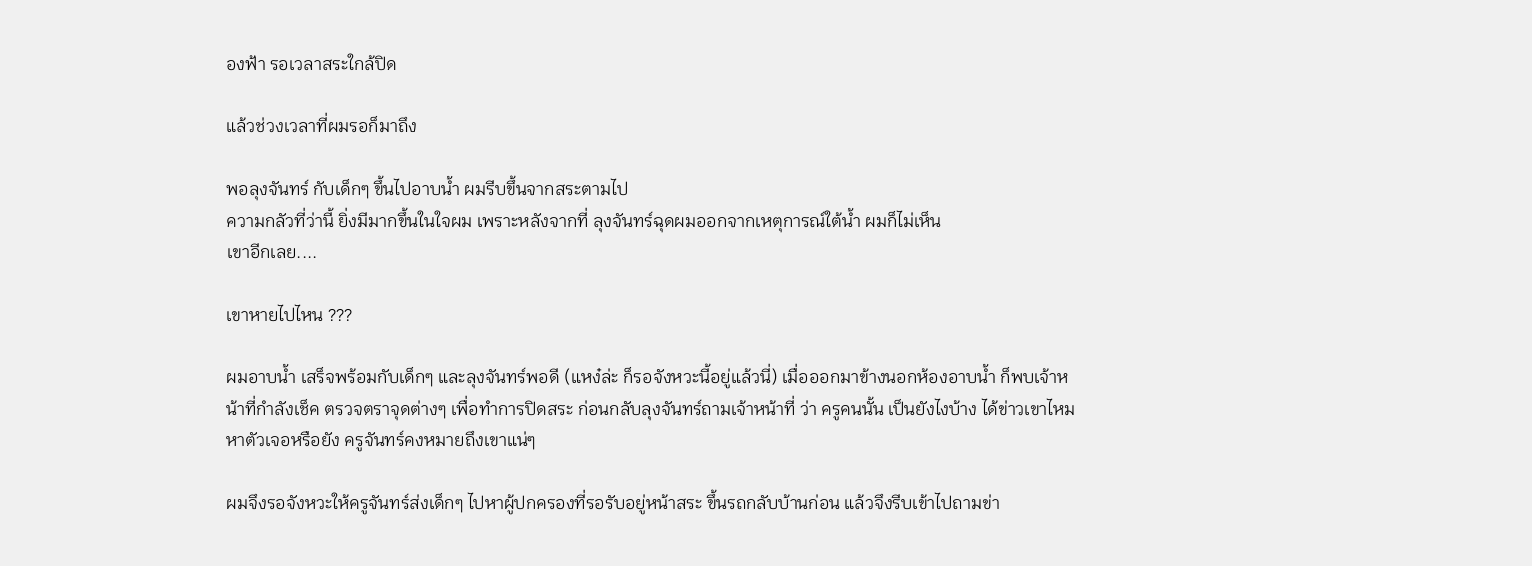องฟ้า รอเวลาสระใกล้ปิด

แล้วช่วงเวลาที่ผมรอก็มาถึง

พอลุงจันทร์ กับเด็กๆ ขึ้นไปอาบน้ำ ผมรีบขึ้นจากสระตามไป
ความกลัวที่ว่านี้ ยิ่งมีมากขึ้นในใจผม เพราะหลังจากที่ ลุงจันทร์ฉุดผมออกจากเหตุการณ์ใต้น้ำ ผมก็ไม่เห็น
เขาอีกเลย....

เขาหายไปไหน ???

ผมอาบน้ำ เสร็จพร้อมกับเด็กๆ และลุงจันทร์พอดี (แหง๋ล่ะ ก็รอจังหวะนี้อยู่แล้วนี่) เมื่อออกมาข้างนอกห้องอาบน้ำ ก็พบเจ้าหน้าที่กำลังเช็ค ตรวจตราจุดต่างๆ เพื่อทำการปิดสระ ก่อนกลับลุงจันทร์ถามเจ้าหน้าที่ ว่า ครูคนนั้น เป็นยังไงบ้าง ได้ข่าวเขาไหม หาตัวเจอหรือยัง ครูจันทร์คงหมายถึงเขาแน่ๆ

ผมจึงรอจังหวะให้ครูจันทร์ส่งเด็กๆ ไปหาผู้ปกครองที่รอรับอยู่หน้าสระ ขึ้นรถกลับบ้านก่อน แล้วจึงรีบเข้าไปถามข่า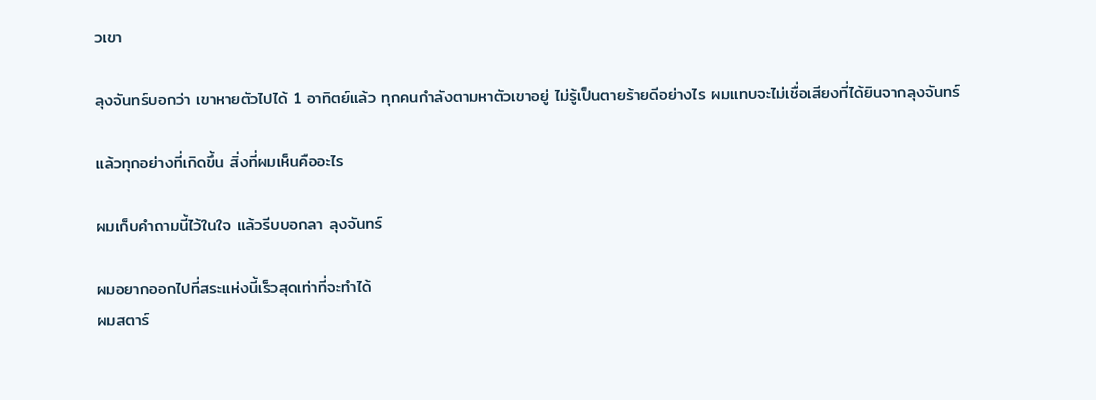วเขา

ลุงจันทร์บอกว่า เขาหายตัวไปได้ 1 อาทิตย์แล้ว ทุกคนกำลังตามหาตัวเขาอยู่ ไม่รู้เป็นตายร้ายดีอย่างไร ผมแทบจะไม่เชื่อเสียงที่ได้ยินจากลุงจันทร์

แล้วทุกอย่างที่เกิดขึ้น สิ่งที่ผมเห็นคืออะไร

ผมเก็บคำถามนี้ไว้ในใจ แล้วรีบบอกลา ลุงจันทร์

ผมอยากออกไปที่สระแห่งนี้เร็วสุดเท่าที่จะทำได้
ผมสตาร์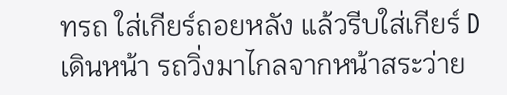ทรถ ใส่เกียร์ถอยหลัง แล้วรีบใส่เกียร์ D เดินหน้า รถวิ่งมาไกลจากหน้าสระว่าย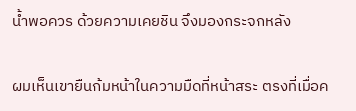น้ำพอควร ด้วยความเคยชิน จึงมองกระจกหลัง

ผมเห็นเขายืนก้มหน้าในความมืดที่หน้าสระ ตรงที่เมื่อค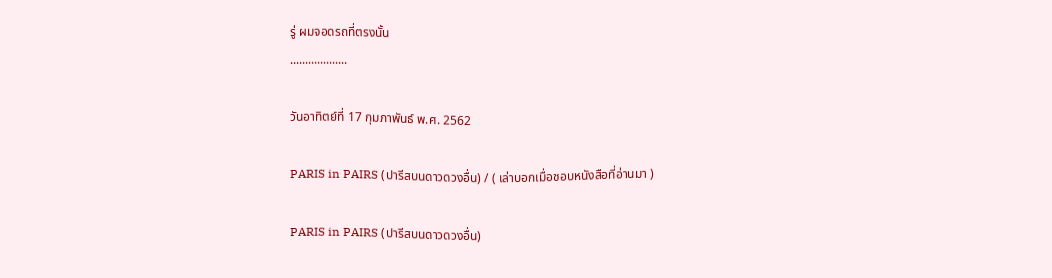รู่ ผมจอดรถที่ตรงนั้น
...................

วันอาทิตย์ที่ 17 กุมภาพันธ์ พ.ศ. 2562

PARIS in PAIRS (ปารีสบนดาวดวงอื่น) / ( เล่าบอกเมื่อชอบหนังสือที่อ่านมา )

PARIS in PAIRS (ปารีสบนดาวดวงอื่น)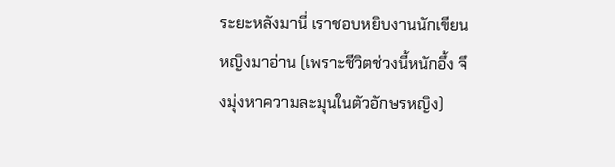ระยะหลังมานี่ เราชอบหยิบงานนักเขียนหญิงมาอ่าน (เพราะชีวิตช่วงนี้หนักอึ้ง จึงมุ่งหาความละมุนในตัวอักษรหญิง)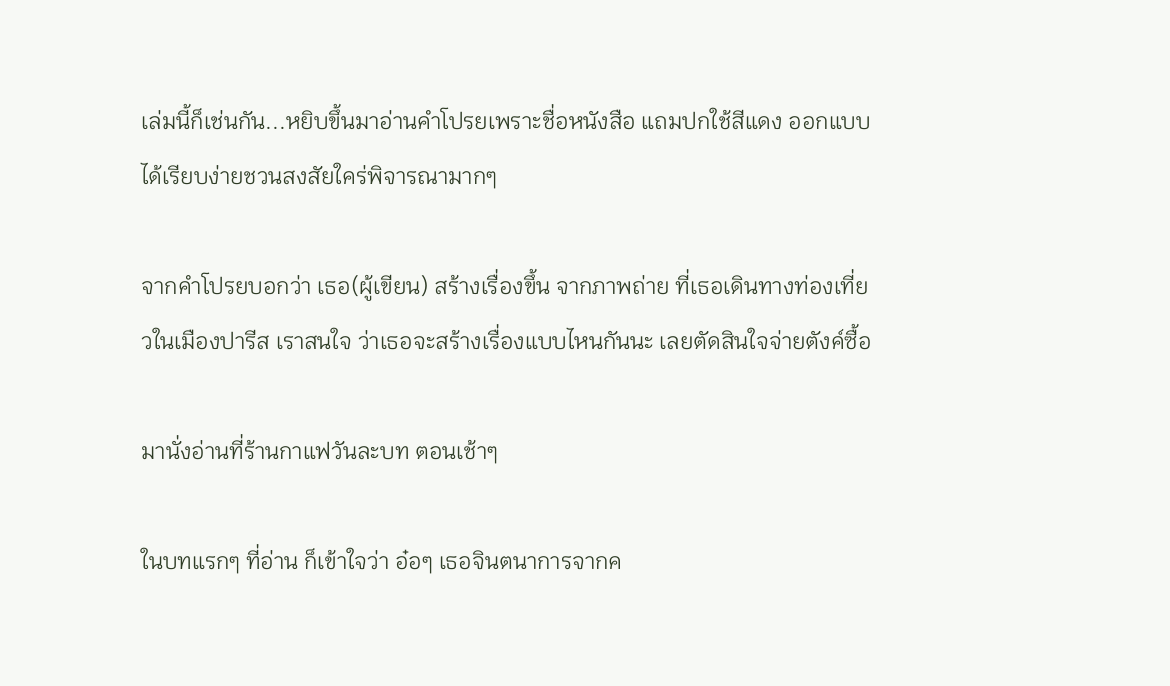เล่มนี้ก็เช่นกัน...หยิบขึ้นมาอ่านคำโปรยเพราะชื่อหนังสือ แถมปกใช้สีแดง ออกแบบได้เรียบง่ายชวนสงสัยใคร่พิจารณามากๆ

จากคำโปรยบอกว่า เธอ(ผู้เขียน) สร้างเรื่องขึ้น จากภาพถ่าย ที่เธอเดินทางท่องเที่ยวในเมืองปารีส เราสนใจ ว่าเธอจะสร้างเรื่องแบบไหนกันนะ เลยตัดสินใจจ่ายตังค์ซื้อ

มานั่งอ่านที่ร้านกาแฟวันละบท ตอนเช้าๆ

ในบทแรกๆ ที่อ่าน ก็เข้าใจว่า อ๋อๆ เธอจินตนาการจากค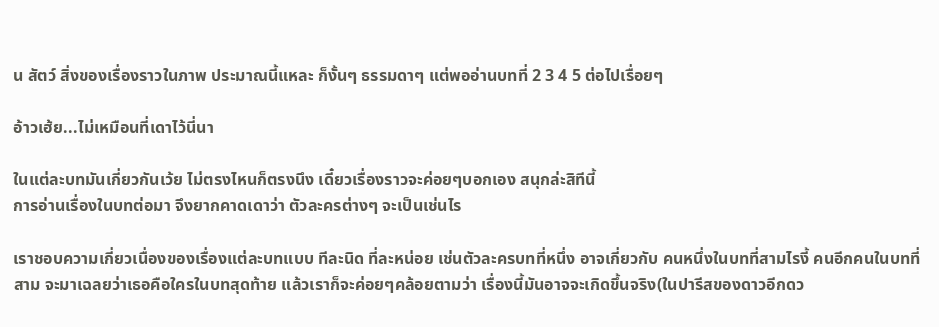น สัตว์ สิ่งของเรื่องราวในภาพ ประมาณนี้แหละ ก็งั้นๆ ธรรมดาๆ แต่พออ่านบทที่ 2 3 4 5 ต่อไปเรื่อยๆ

อ้าวเฮ้ย...ไม่เหมือนที่เดาไว้นี่นา

ในแต่ละบทมันเกี่ยวกันเว้ย ไม่ตรงไหนก็ตรงนึง เดี๋ยวเรื่องราวจะค่อยๆบอกเอง สนุกล่ะสิทีนี้
การอ่านเรื่องในบทต่อมา จึงยากคาดเดาว่า ตัวละครต่างๆ จะเป็นเช่นไร

เราชอบความเกี่ยวเนื่องของเรื่องแต่ละบทแบบ ทีละนิด ที่ละหน่อย เช่นตัวละครบทที่หนึ่ง อาจเกี่ยวกับ คนหนึ่งในบทที่สามไรงี้ คนอีกคนในบทที่สาม จะมาเฉลยว่าเธอคือใครในบทสุดท้าย แล้วเราก็จะค่อยๆคล้อยตามว่า เรื่องนี้มันอาจจะเกิดขึ้นจริง(ในปารีสของดาวอีกดว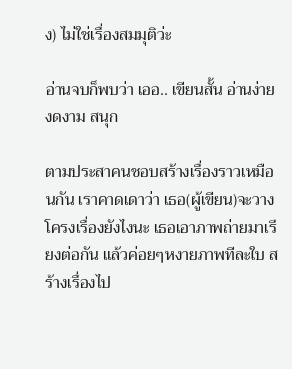ง) ไม่ใช่เรื่องสมมุติว่ะ

อ่านจบก็พบว่า เออ.. เขียนสั้น อ่านง่าย งดงาม สนุก

ตามประสาคนชอบสร้างเรื่องราวเหมือนกัน เราคาดเดาว่า เธอ(ผู้เขียน)จะวางโครงเรื่องยังไงนะ เธอเอาภาพถ่ายมาเรียงต่อกัน แล้วค่อยๆหงายภาพทีละใบ สร้างเรื่องไป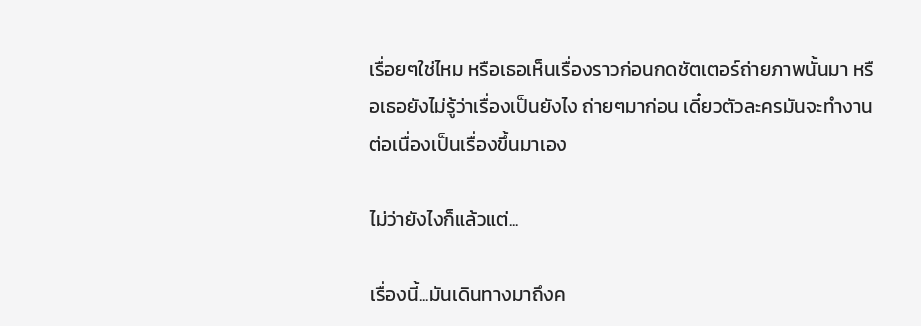เรื่อยๆใช่ไหม หรือเธอเห็นเรื่องราวก่อนกดชัตเตอร์ถ่ายภาพนั้นมา หรือเธอยังไม่รู้ว่าเรื่องเป็นยังไง ถ่ายๆมาก่อน เดี๋ยวตัวละครมันจะทำงานต่อเนื่องเป็นเรื่องขึ้นมาเอง

ไม่ว่ายังไงก็แล้วแต่...

เรื่องนี้...มันเดินทางมาถึงค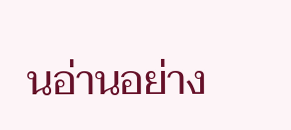นอ่านอย่าง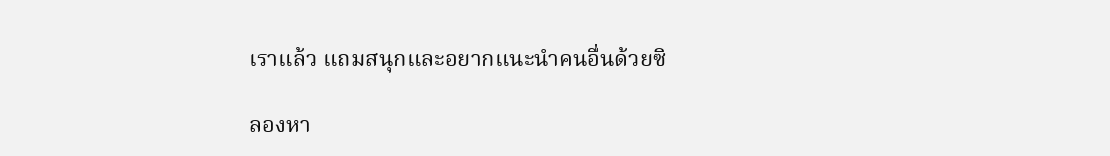เราแล้ว แถมสนุกและอยากแนะนำคนอื่นด้วยซิ

ลองหา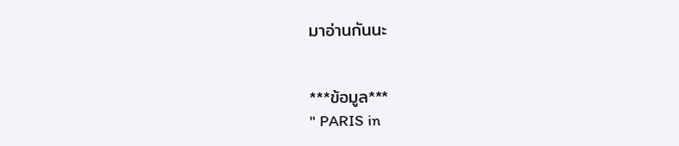มาอ่านกันนะ


***ข้อมูล***
" PARIS in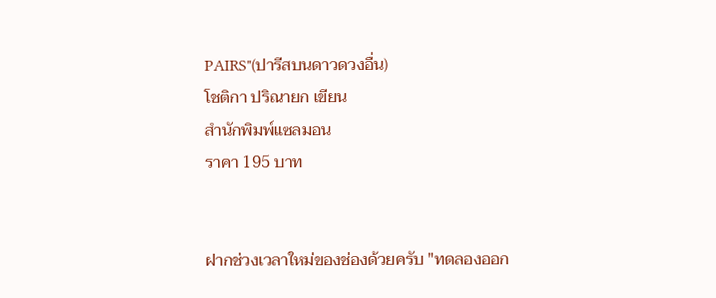PAIRS"(ปารีสบนดาวดวงอื่น)
โชติกา ปริณายก เขียน
สำนักพิมพ์แซลมอน
ราคา 195 บาท


ฝากช่วงเวลาใหม่ของช่องด้วยครับ "ทดลองออก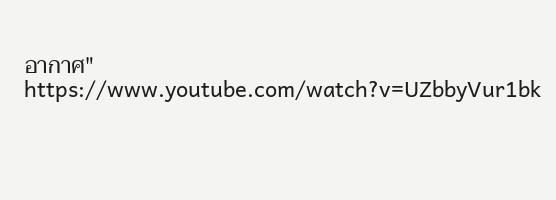อากาศ" https://www.youtube.com/watch?v=UZbbyVur1bk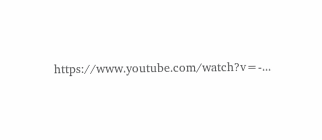https://www.youtube.com/watch?v=-...